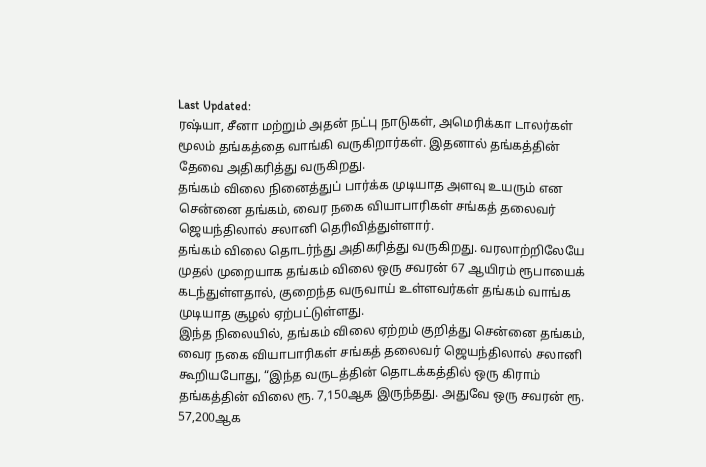Last Updated:
ரஷ்யா, சீனா மற்றும் அதன் நட்பு நாடுகள், அமெரிக்கா டாலர்கள் மூலம் தங்கத்தை வாங்கி வருகிறார்கள். இதனால் தங்கத்தின் தேவை அதிகரித்து வருகிறது.
தங்கம் விலை நினைத்துப் பார்க்க முடியாத அளவு உயரும் என சென்னை தங்கம், வைர நகை வியாபாரிகள் சங்கத் தலைவர் ஜெயந்திலால் சலானி தெரிவித்துள்ளார்.
தங்கம் விலை தொடர்ந்து அதிகரித்து வருகிறது. வரலாற்றிலேயே முதல் முறையாக தங்கம் விலை ஒரு சவரன் 67 ஆயிரம் ரூபாயைக் கடந்துள்ளதால், குறைந்த வருவாய் உள்ளவர்கள் தங்கம் வாங்க முடியாத சூழல் ஏற்பட்டுள்ளது.
இந்த நிலையில், தங்கம் விலை ஏற்றம் குறித்து சென்னை தங்கம், வைர நகை வியாபாரிகள் சங்கத் தலைவர் ஜெயந்திலால் சலானி கூறியபோது, “இந்த வருடத்தின் தொடக்கத்தில் ஒரு கிராம் தங்கத்தின் விலை ரூ. 7,150ஆக இருந்தது. அதுவே ஒரு சவரன் ரூ. 57,200ஆக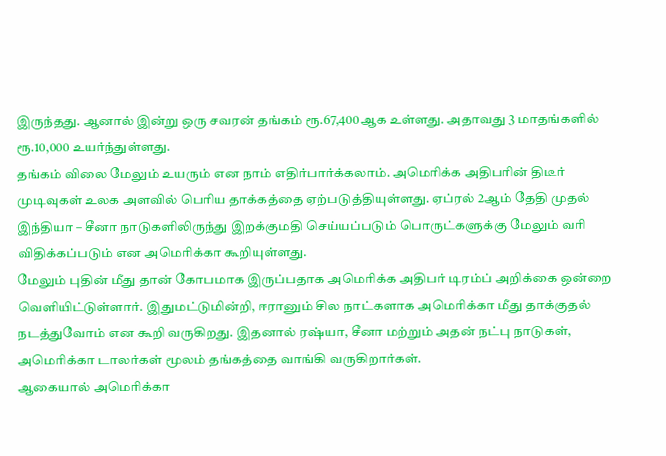இருந்தது. ஆனால் இன்று ஒரு சவரன் தங்கம் ரூ.67,400ஆக உள்ளது. அதாவது 3 மாதங்களில் ரூ.10,000 உயர்ந்துள்ளது.
தங்கம் விலை மேலும் உயரும் என நாம் எதிர்பார்க்கலாம். அமெரிக்க அதிபரின் திடீர் முடிவுகள் உலக அளவில் பெரிய தாக்கத்தை ஏற்படுத்தியுள்ளது. ஏப்ரல் 2ஆம் தேதி முதல் இந்தியா – சீனா நாடுகளிலிருந்து இறக்குமதி செய்யப்படும் பொருட்களுக்கு மேலும் வரி விதிக்கப்படும் என அமெரிக்கா கூறியுள்ளது.
மேலும் புதின் மீது தான் கோபமாக இருப்பதாக அமெரிக்க அதிபர் டிரம்ப் அறிக்கை ஒன்றை வெளியிட்டுள்ளார். இதுமட்டுமின்றி, ஈரானும் சில நாட்களாக அமெரிக்கா மீது தாக்குதல் நடத்துவோம் என கூறி வருகிறது. இதனால் ரஷ்யா, சீனா மற்றும் அதன் நட்பு நாடுகள், அமெரிக்கா டாலர்கள் மூலம் தங்கத்தை வாங்கி வருகிறார்கள்.
ஆகையால் அமெரிக்கா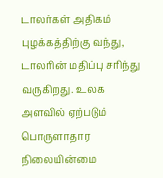டாலர்கள் அதிகம் புழக்கத்திற்கு வந்து, டாலரின் மதிப்பு சரிந்து வருகிறது. உலக அளவில் ஏற்படும் பொருளாதார நிலையின்மை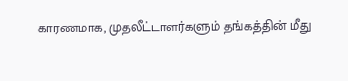காரணமாக, முதலீட்டாளர்களும் தங்கத்தின் மீது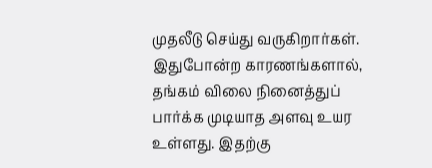முதலீடு செய்து வருகிறார்கள். இதுபோன்ற காரணங்களால், தங்கம் விலை நினைத்துப் பார்க்க முடியாத அளவு உயர உள்ளது. இதற்கு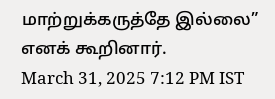மாற்றுக்கருத்தே இல்லை” எனக் கூறினார்.
March 31, 2025 7:12 PM IST